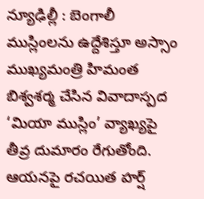న్యూఢిల్లీ : బెంగాలీ ముస్లింలను ఉద్దేశిస్తూ అస్సాం ముఖ్యమంత్రి హిమంత బిశ్వశర్మ చేసిన వివాదాస్పద ‘మియా ముస్లిం’ వ్యాఖ్యపై తీవ్ర దుమారం రేగుతోంది. ఆయనపై రచయిత హర్ష్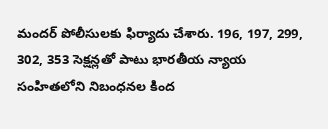మందర్ పోలీసులకు ఫిర్యాదు చేశారు. 196, 197, 299, 302, 353 సెక్షన్లతో పాటు భారతీయ న్యాయ సంహితలోని నిబంధనల కింద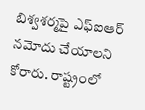బిశ్వశర్మపై ఎఫ్ఐఆర్ నమోదు చేయాలని కోరారు. రాష్ట్రంలో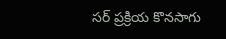సర్ ప్రక్రియ కొనసాగు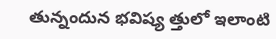తున్నందున భవిష్య త్తులో ఇలాంటి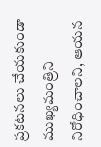ప్రకటనలు చేయకుండా ముఖ్యమంత్రిని నిరోధించాలని, ఆయన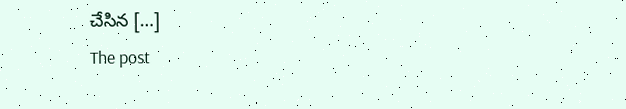చేసిన […]
The post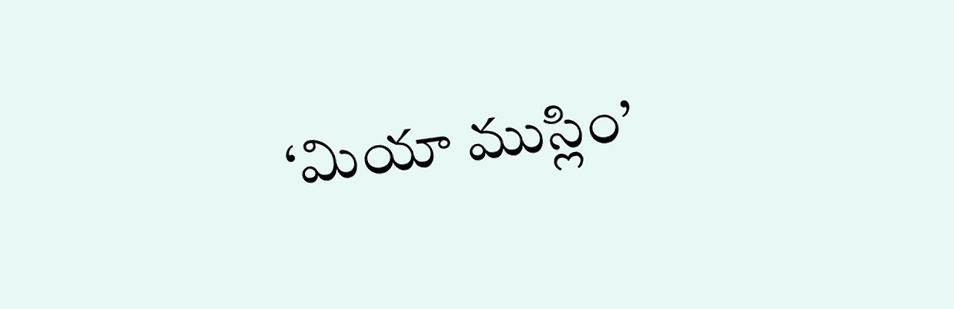‘మియా ముస్లిం’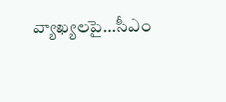వ్యాఖ్యలపై…సీఎం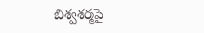బిశ్వశర్మపై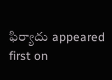ఫిర్యాదు appeared first on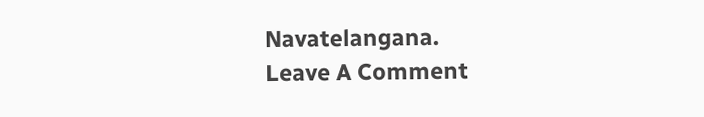Navatelangana.
Leave A Comment